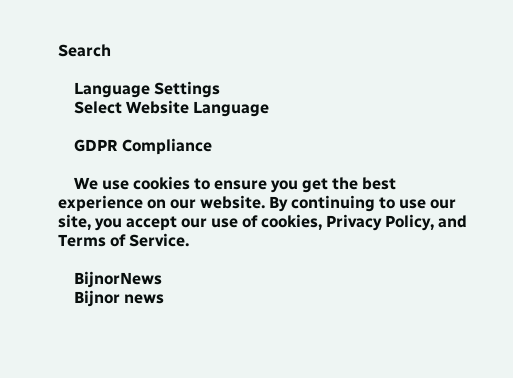Search

    Language Settings
    Select Website Language

    GDPR Compliance

    We use cookies to ensure you get the best experience on our website. By continuing to use our site, you accept our use of cookies, Privacy Policy, and Terms of Service.

    BijnorNews
    Bijnor news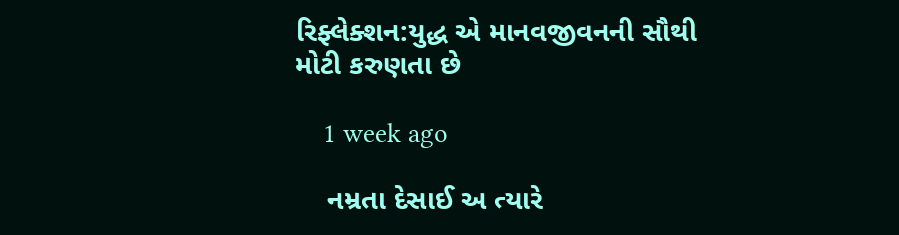રિફ્લેક્શન:યુદ્ધ એ માનવજીવનની સૌથી મોટી કરુણતા છે

    1 week ago

    નમ્રતા દેસાઈ અ ત્યારે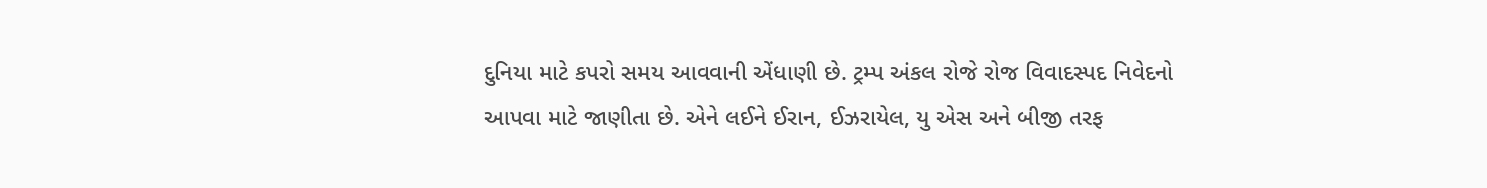દુનિયા માટે કપરો સમય આવવાની એંધાણી છે. ટ્રમ્પ અંકલ રોજે રોજ વિવાદસ્પદ નિવેદનો આપવા માટે જાણીતા છે. એને લઈને ઈરાન, ઈઝરાયેલ, યુ એસ અને બીજી તરફ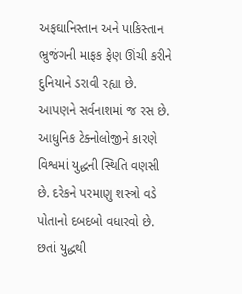અફઘાનિસ્તાન અને પાકિસ્તાન ભ્રુજંગની માફક ફેણ ઊંચી કરીને દુનિયાને ડરાવી રહ્યા છે. આપણને સર્વનાશમાં જ રસ છે. આધુનિક ટેક્નોલોજીને કારણે વિશ્વમાં યુદ્ધની સ્થિતિ વણસી છે. દરેકને પરમાણુ શસ્ત્રો વડે પોતાનો દબદબો વધારવો છે. છતાં યુદ્ધથી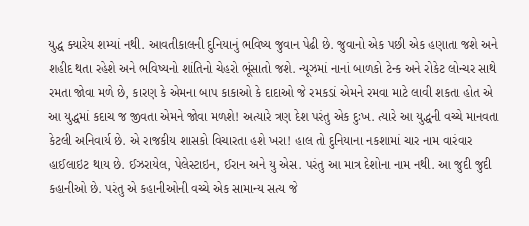યુદ્ધ ક્યારેય શમ્યાં નથી. આવતીકાલની દુનિયાનું ભવિષ્ય જુવાન પેઢી છે. જુવાનો એક પછી એક હણાતા જશે અને શહીદ થતા રહેશે અને ભવિષ્યનો શાંતિનો ચેહરો ભૂંસાતો જશે. ન્યૂઝમાં નાનાં બાળકો ટેન્ક અને રોકેટ લોન્ચર સાથે રમતા જોવા મળે છે, કારણ કે એમના બાપ કાકાઓ કે દાદાઓ જે રમકડાં એમને રમવા માટે લાવી શકતા હોત એ આ યુદ્ધમાં કદાચ જ જીવતા એમને જોવા મળશે! અત્યારે ત્રણ દેશ પરંતુ એક દુઃખ. ત્યારે આ યુદ્ધની વચ્ચે માનવતા કેટલી અનિવાર્ય છે. એ રાજકીય શાસકો વિચારતા હશે ખરા! હાલ તો દુનિયાના નકશામાં ચાર નામ વારંવાર હાઈલાઇટ થાય છે. ઈઝરાયેલ, પેલેસ્ટાઇન, ઈરાન અને યુ એસ. પરંતુ આ માત્ર દેશોના નામ નથી. આ જુદી જુદી કહાનીઓ છે. પરંતુ એ કહાનીઓની વચ્ચે એક સામાન્ય સત્ય જે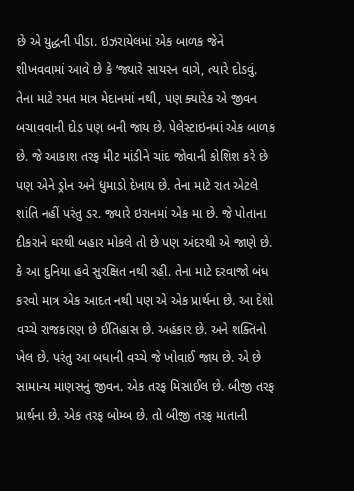છે એ યુદ્ધની પીડા. ઇઝરાયેલમાં એક બાળક જેને શીખવવામાં આવે છે કે ‘જ્યારે સાયરન વાગે, ત્યારે દોડવું. તેના માટે રમત માત્ર મેદાનમાં નથી, પણ ક્યારેક એ જીવન બચાવવાની દોડ પણ બની જાય છે. પેલેસ્ટાઇનમાં એક બાળક છે. જે આકાશ તરફ મીટ માંડીને ચાંદ જોવાની કોશિશ કરે છે પણ એને ડ્રોન અને ધુમાડો દેખાય છે. તેના માટે રાત એટલે શાંતિ નહીં પરંતુ ડર. જ્યારે ઇરાનમાં એક મા છે. જે પોતાના દીકરાને ઘરથી બહાર મોકલે તો છે પણ અંદરથી એ જાણે છે. કે આ દુનિયા હવે સુરક્ષિત નથી રહી. તેના માટે દરવાજો બંધ કરવો માત્ર એક આદત નથી પણ એ એક પ્રાર્થના છે. આ દેશો વચ્ચે રાજકારણ છે ઈતિહાસ છે. અહંકાર છે. અને શક્તિનો ખેલ છે. પરંતુ આ બધાની વચ્ચે જે ખોવાઈ જાય છે. એ છે સામાન્ય માણસનું જીવન. એક તરફ મિસાઈલ છે. બીજી તરફ પ્રાર્થના છે. એક તરફ બોમ્બ છે. તો બીજી તરફ માતાની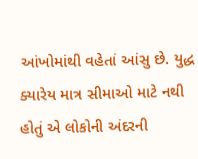આંખોમાંથી વહેતાં આંસુ છે. યુદ્ધ ક્યારેય માત્ર સીમાઓ માટે નથી હોતું એ લોકોની અંદરની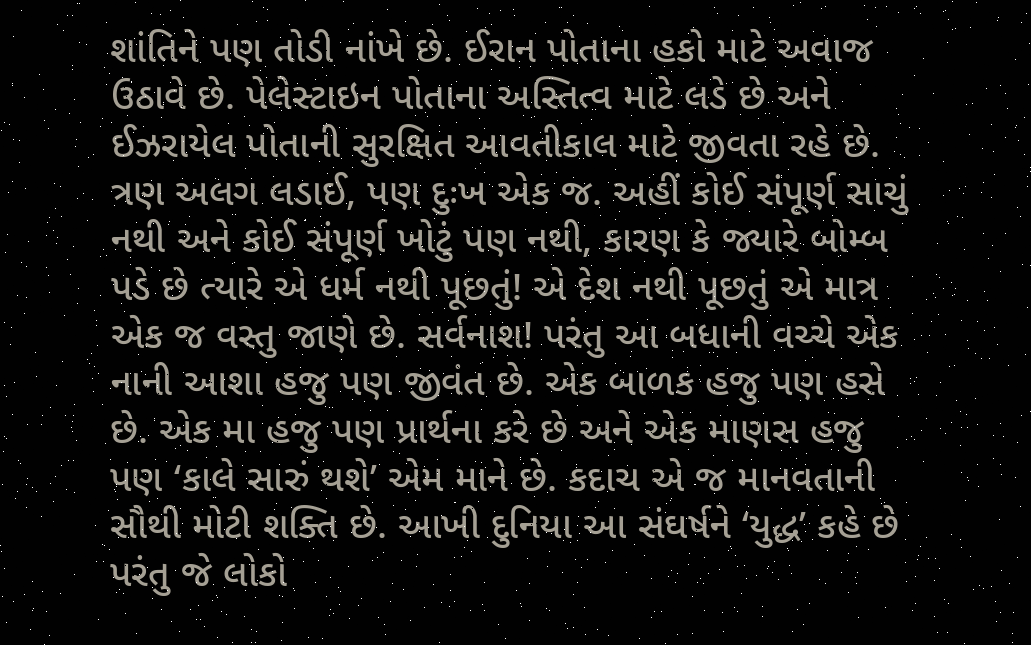શાંતિને પણ તોડી નાંખે છે. ઈરાન પોતાના હકો માટે અવાજ ઉઠાવે છે. પેલેસ્ટાઇન પોતાના અસ્તિત્વ માટે લડે છે અને ઈઝરાયેલ પોતાની સુરક્ષિત આવતીકાલ માટે જીવતા રહે છે. ત્રણ અલગ લડાઈ, પણ દુઃખ એક જ. અહીં કોઈ સંપૂર્ણ સાચું નથી અને કોઈ સંપૂર્ણ ખોટું પણ નથી, કારણ કે જ્યારે બોમ્બ પડે છે ત્યારે એ ધર્મ નથી પૂછતું! એ દેશ નથી પૂછતું એ માત્ર એક જ વસ્તુ જાણે છે. સર્વનાશ! પરંતુ આ બધાની વચ્ચે એક નાની આશા હજુ પણ જીવંત છે. એક બાળક હજુ પણ હસે છે. એક મા હજુ પણ પ્રાર્થના કરે છે અને એક માણસ હજુ પણ ‘કાલે સારું થશે’ એમ માને છે. કદાચ એ જ માનવતાની સૌથી મોટી શક્તિ છે. આખી દુનિયા આ સંઘર્ષને ‘યુદ્ધ’ કહે છે પરંતુ જે લોકો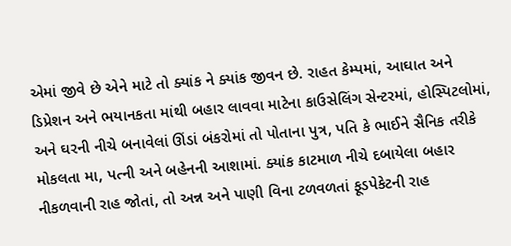એમાં જીવે છે એને માટે તો ક્યાંક ને ક્યાંક જીવન છે. રાહત કેમ્પમાં, આઘાત અને ડિપ્રેશન અને ભયાનકતા માંથી બહાર લાવવા માટેના કાઉસેલિંગ સેન્ટરમાં, હોસ્પિટલોમાં, અને ઘરની નીચે બનાવેલાં ઊંડાં બંકરોમાં તો પોતાના પુત્ર, પતિ કે ભાઈને સૈનિક તરીકે મોકલતા મા, પત્ની અને બહેનની આશામાં. ક્યાંક કાટમાળ નીચે દબાયેલા બહાર નીકળવાની રાહ જોતાં, તો અન્ન અને પાણી વિના ટળવળતાં ફૂડપેકેટની રાહ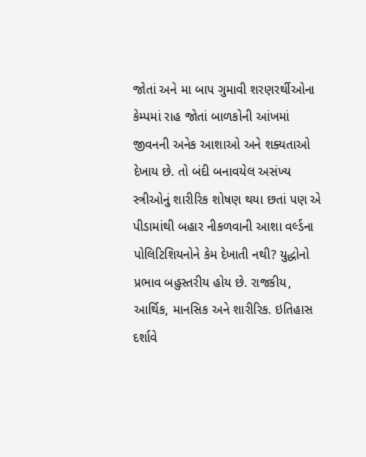જોતાં અને મા બાપ ગુમાવી શરણરર્થીઓના કેમ્પમાં રાહ જોતાં બાળકોની આંખમાં જીવનની અનેક આશાઓ અને શક્યતાઓ દેખાય છે. તો બંદી બનાવયેલ અસંખ્ય સ્ત્રીઓનું શારીરિક શોષણ થયા છતાં પણ એ પીડામાંથી બહાર નીકળવાની આશા વર્લ્ડના પોલિટિશિયનોને કેમ દેખાતી નથી? યુદ્ધોનો પ્રભાવ બહુસ્તરીય હોય છે. રાજકીય, આર્થિક, માનસિક અને શારીરિક. ઇતિહાસ દર્શાવે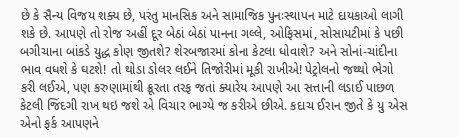છે કે સૈન્ય વિજય શક્ય છે, પરંતુ માનસિક અને સામાજિક પુનઃસ્થાપન માટે દાયકાઓ લાગી શકે છે. આપણે તો રોજ અહીં દૂર બેઠાં બેઠાં પાનના ગલ્લે, ઓફિસમાં, સોસાયટીમાં કે પછી બગીચાના બાંકડે યુદ્ધ કોણ જીતશે? શેરબજારમાં કોના કેટલા ધોવાશે? અને સોનાં-ચાંદીના ભાવ વધશે કે ઘટશે! તો થોડા ડોલર લઈને તિજોરીમાં મૂકી રાખીએ! પેટ્રોલનો જથ્થો ભેગો કરી લઈએ, પણ કરુણામાંથી ક્રૂરતા તરફ જતાં ક્યારેય આપણે આ સત્તાની લડાઈ પાછળ કેટલી જિંદગી રાખ થઇ જશે એ વિચાર ભાગ્યે જ કરીએ છીએ. કદાચ ઈરાન જીતે કે યુ એસ એનો ફર્ક આપણને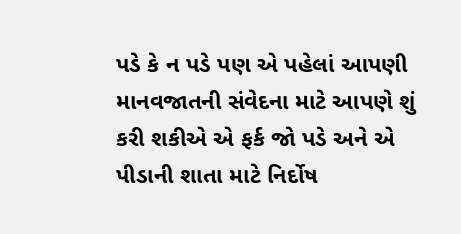પડે કે ન પડે પણ એ પહેલાં આપણી માનવજાતની સંવેદના માટે આપણે શું કરી શકીએ એ ફર્ક જો પડે અને એ પીડાની શાતા માટે નિર્દોષ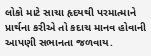લોકો માટે સાચા હૃદયથી પરમાત્માને પ્રાર્થના કરીએ તો કદાચ માનવ હોવાની આપણી સભાનતા જળવાય.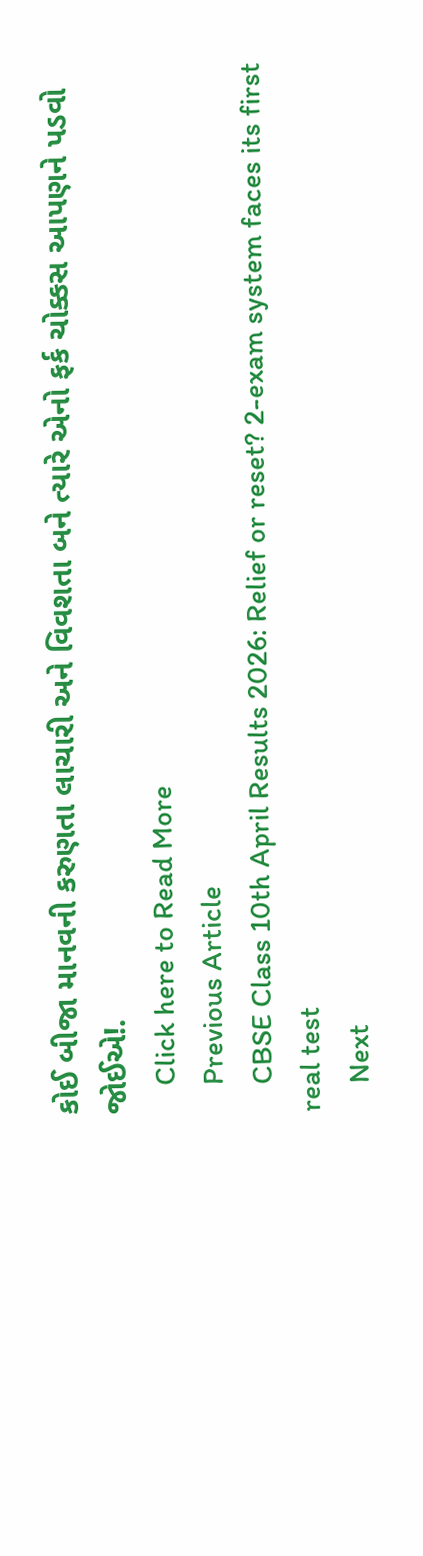કોઈ બીજા માનવની કરુણતા લાચારી અને વિવશતા બને ત્યારે એનો ફર્ક ચોક્કસ આપણને પડવો જોઈએ!.
    Click here to Read More
    Previous Article
    CBSE Class 10th April Results 2026: Relief or reset? 2-exam system faces its first real test
    Next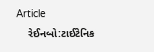Article
    રેઈનબો:ટાઈટેનિક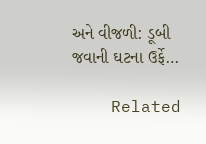અને વીજળી: ડૂબી જવાની ઘટના ઉર્ફે…

    Related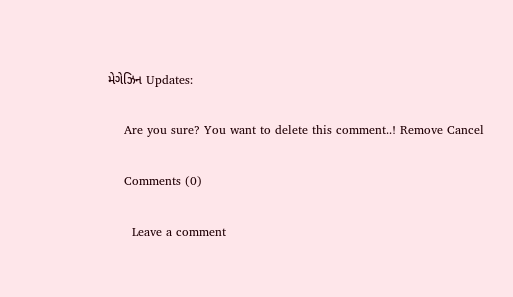મેગેઝિન Updates:

    Are you sure? You want to delete this comment..! Remove Cancel

    Comments (0)

      Leave a comment